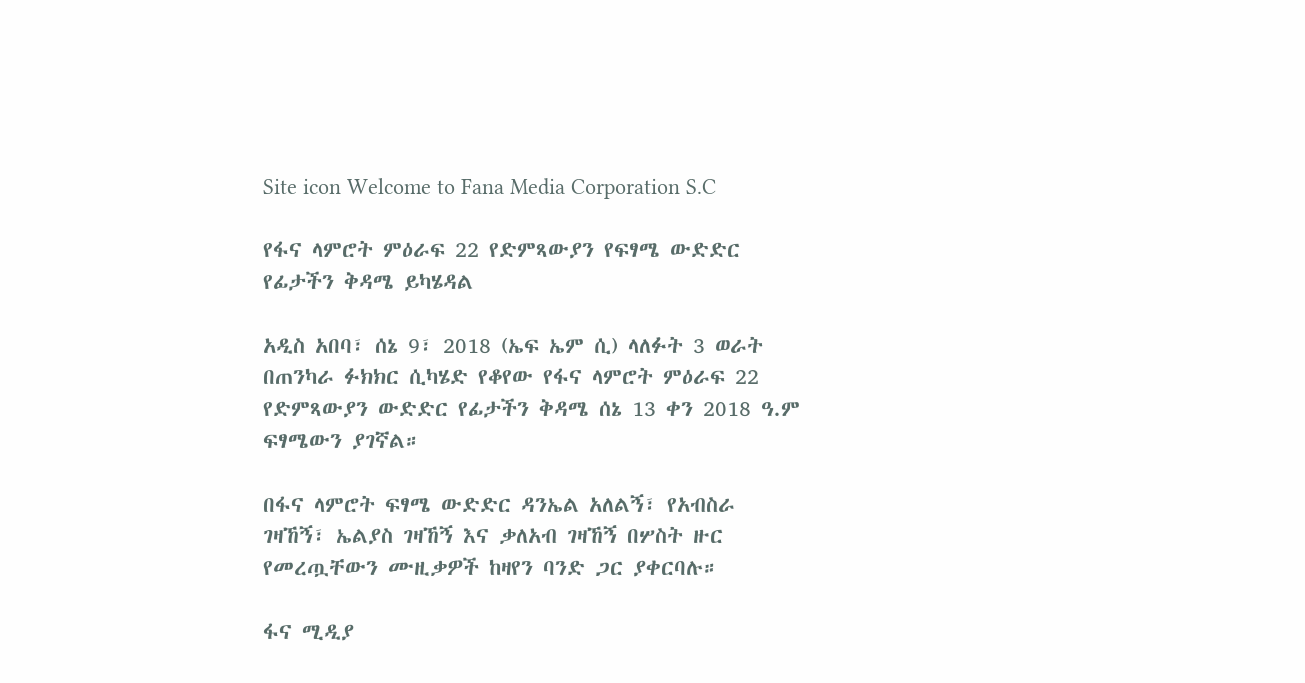Site icon Welcome to Fana Media Corporation S.C

የፋና ላምሮት ምዕራፍ 22 የድምጻውያን የፍፃሜ ውድድር የፊታችን ቅዳሜ ይካሄዳል

አዲስ አበባ፣ ሰኔ 9፣ 2018 (ኤፍ ኤም ሲ) ላለፉት 3 ወራት በጠንካራ ፉክክር ሲካሄድ የቆየው የፋና ላምሮት ምዕራፍ 22 የድምጻውያን ውድድር የፊታችን ቅዳሜ ሰኔ 13 ቀን 2018 ዓ.ም ፍፃሜውን ያገኛል።

በፋና ላምሮት ፍፃሜ ውድድር ዳንኤል አለልኝ፣ የአብስራ ገዛኸኝ፣ ኤልያስ ገዛኸኝ እና ቃለአብ ገዛኸኝ በሦስት ዙር የመረጧቸውን ሙዚቃዎች ከዛየን ባንድ ጋር ያቀርባሉ።

ፋና ሚዲያ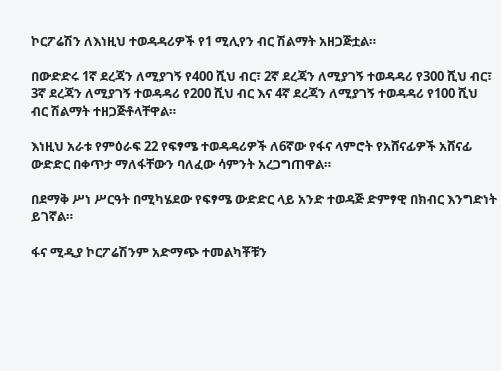ኮርፖሬሽን ለእነዚህ ተወዳዳሪዎች የ1 ሚሊየን ብር ሽልማት አዘጋጅቷል።

በውድድሩ 1ኛ ደረጃን ለሚያገኝ የ400 ሺህ ብር፣ 2ኛ ደረጃን ለሚያገኝ ተወዳዳሪ የ300 ሺህ ብር፣ 3ኛ ደረጃን ለሚያገኝ ተወዳዳሪ የ200 ሺህ ብር እና 4ኛ ደረጃን ለሚያገኝ ተወዳዳሪ የ100 ሺህ ብር ሽልማት ተዘጋጅቶላቸዋል።

እነዚህ አራቱ የምዕራፍ 22 የፍፃሜ ተወዳዳሪዎች ለ6ኛው የፋና ላምሮት የአሸናፊዎች አሸናፊ ውድድር በቀጥታ ማለፋቸውን ባለፈው ሳምንት አረጋግጠዋል።

በደማቅ ሥነ ሥርዓት በሚካሄደው የፍፃሜ ውድድር ላይ አንድ ተወዳጅ ድምፃዊ በክብር እንግድነት ይገኛል።

ፋና ሚዲያ ኮርፖሬሽንም አድማጭ ተመልካቾቹን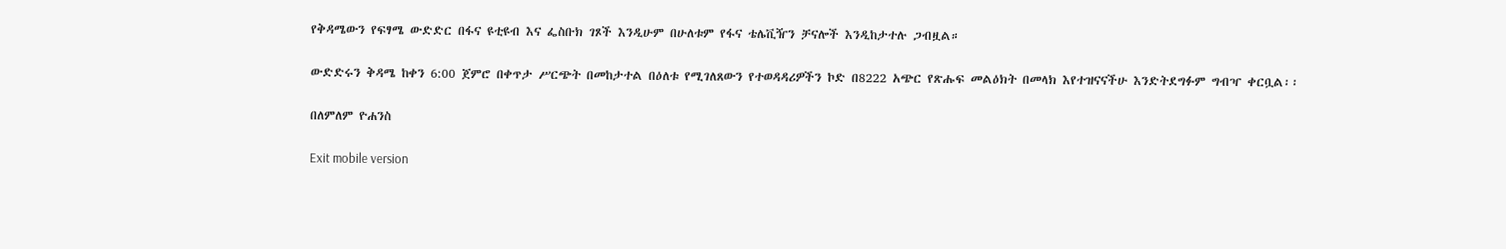የቅዳሜውን የፍፃሜ ውድድር በፋና ዩቲዩብ እና ፌስቡክ ገጾች እንዲሁም በሁለቱም የፋና ቴሌቪዥን ቻናሎች እንዲከታተሉ ጋብዟል።

ውድድሩን ቅዳሜ ከቀን 6:00 ጀምሮ በቀጥታ ሥርጭት በመከታተል በዕለቱ የሚገለጸውን የተወዳዳሪዎችን ኮድ በ8222 አጭር የጽሑፍ መልዕክት በመላክ እየተዝናናችሁ እንድትደግፉም ግብዣ ቀርቧል፡፡

በለምለም ዮሐንስ

Exit mobile version